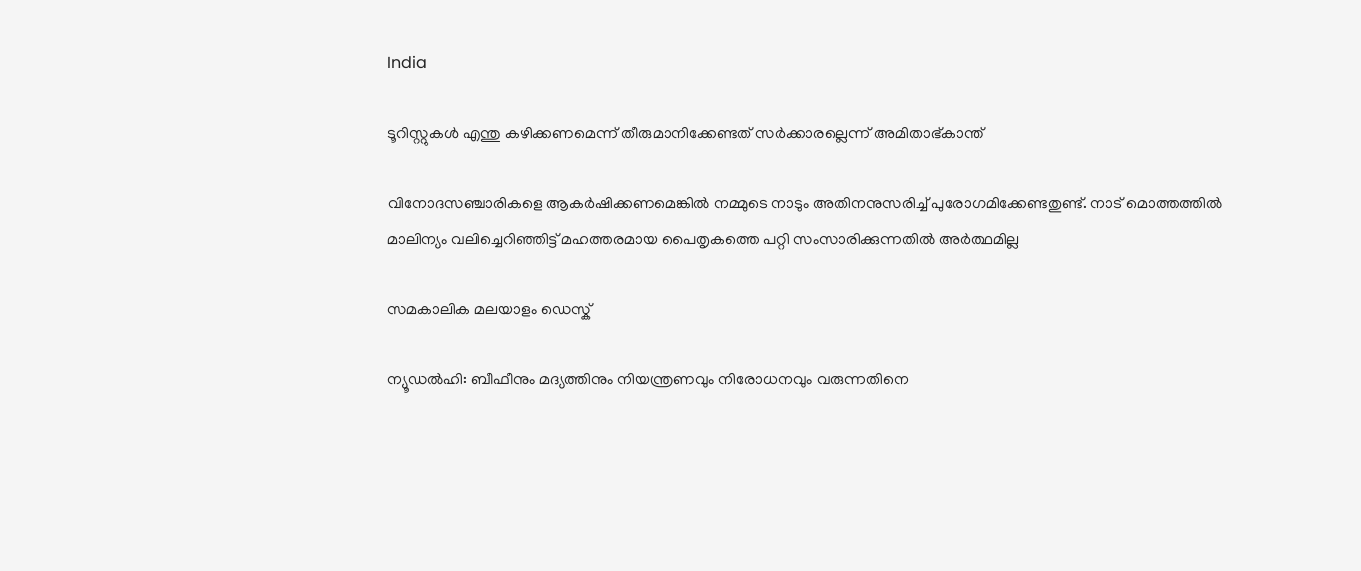India

ടൂറിസ്റ്റുകള്‍ എന്തു കഴിക്കണമെന്ന് തീരുമാനിക്കേണ്ടത് സര്‍ക്കാരല്ലെന്ന് അമിതാഭ്കാന്ത്‌

വിനോദസഞ്ചാരികളെ ആകര്‍ഷിക്കണമെങ്കില്‍ നമ്മുടെ നാടും അതിനനുസരിച്ച് പുരോഗമിക്കേണ്ടതുണ്ട്. നാട് മൊത്തത്തില്‍ മാലിന്യം വലിച്ചെറിഞ്ഞിട്ട് മഹത്തരമായ പൈതൃകത്തെ പറ്റി സംസാരിക്കുന്നതില്‍ അര്‍ത്ഥമില്ല

സമകാലിക മലയാളം ഡെസ്ക്

ന്യൂഡല്‍ഹി: ബീഫീനും മദ്യത്തിനും നിയന്ത്രണവും നിരോധനവും വരുന്നതിനെ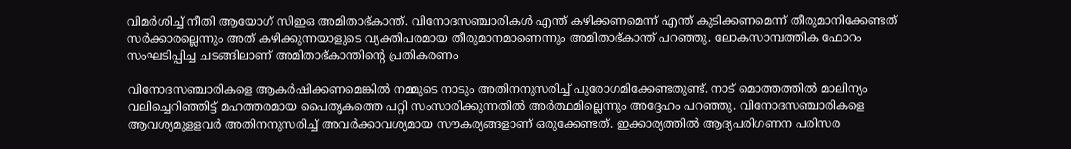വിമര്‍ശിച്ച് നീതി ആയോഗ് സിഇഒ അമിതാഭ്കാന്ത്. വിനോദസഞ്ചാരികള്‍ എന്ത് കഴിക്കണമെന്ന് എന്ത് കുടിക്കണമെന്ന് തീരുമാനിക്കേണ്ടത് സര്‍ക്കാരല്ലെന്നും അത് കഴിക്കുന്നയാളുടെ വ്യക്തിപരമായ തീരുമാനമാണെന്നും അമിതാഭ്കാന്ത് പറഞ്ഞു. ലോകസാമ്പത്തിക ഫോറം സംഘടിപ്പിച്ച ചടങ്ങിലാണ് അമിതാഭ്കാന്തിന്റെ പ്രതികരണം

വിനോദസഞ്ചാരികളെ ആകര്‍ഷിക്കണമെങ്കില്‍ നമ്മുടെ നാടും അതിനനുസരിച്ച് പുരോഗമിക്കേണ്ടതുണ്ട്. നാട് മൊത്തത്തില്‍ മാലിന്യം വലിച്ചെറിഞ്ഞിട്ട് മഹത്തരമായ പൈതൃകത്തെ പറ്റി സംസാരിക്കുന്നതില്‍ അര്‍ത്ഥമില്ലെന്നും അദ്ദേഹം പറഞ്ഞു. വിനോദസഞ്ചാരികളെ ആവശ്യമുളളവര്‍ അതിനനുസരിച്ച് അവര്‍ക്കാവശ്യമായ സൗകര്യങ്ങളാണ് ഒരുക്കേണ്ടത്. ഇക്കാര്യത്തില്‍ ആദ്യപരിഗണന പരിസര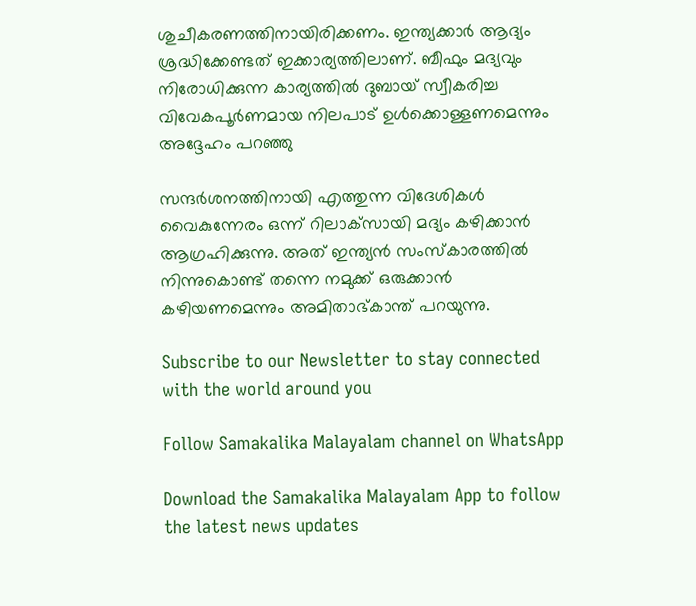ശുചീകരണത്തിനായിരിക്കണം. ഇന്ത്യക്കാര്‍ ആദ്യം ശ്രദ്ധിക്കേണ്ടത് ഇക്കാര്യത്തിലാണ്. ബീഫും മദ്യവും നിരോധിക്കുന്ന കാര്യത്തില്‍ ദുബായ് സ്വീകരിച്ച വിവേകപൂര്‍ണമായ നിലപാട് ഉള്‍ക്കൊള്ളണമെന്നും അദ്ദേഹം പറഞ്ഞു

സന്ദര്‍ശനത്തിനായി എത്തുന്ന വിദേശികള്‍ വൈകുന്നേരം ഒന്ന് റിലാക്‌സായി മദ്യം കഴിക്കാന്‍ ആഗ്രഹിക്കുന്നു. അത് ഇന്ത്യന്‍ സംസ്‌കാരത്തില്‍ നിന്നുകൊണ്ട് തന്നെ നമുക്ക് ഒരുക്കാന്‍ കഴിയണമെന്നും അമിതാഭ്കാന്ത് പറയുന്നു.

Subscribe to our Newsletter to stay connected with the world around you

Follow Samakalika Malayalam channel on WhatsApp

Download the Samakalika Malayalam App to follow the latest news updates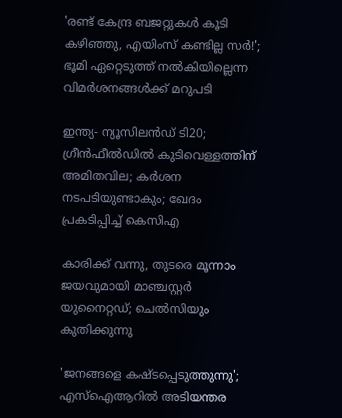'രണ്ട് കേന്ദ്ര ബജറ്റുകള്‍ കൂടി കഴിഞ്ഞു, എയിംസ് കണ്ടില്ല സര്‍!'; ഭൂമി ഏറ്റെടുത്ത് നല്‍കിയില്ലെന്ന വിമര്‍ശനങ്ങള്‍ക്ക് മറുപടി

ഇന്ത്യ- ന്യൂസിലൻഡ‍് ടി20; ഗ്രീൻഫീൽഡിൽ കുടിവെള്ളത്തിന് അമിതവില; കർശന നടപടിയുണ്ടാകും; ഖേദം പ്രകടിപ്പിച്ച് കെസിഎ

കാരിക്ക് വന്നു, തുടരെ മൂന്നാം ജയവുമായി മാഞ്ചസ്റ്റര്‍ യുനൈറ്റഡ്; ചെല്‍സിയും കുതിക്കുന്നു

'ജനങ്ങളെ കഷ്ടപ്പെടുത്തുന്നു'; എസ്ഐആറിൽ അടിയന്തര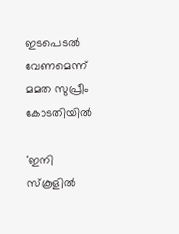ഇടപെടൽ വേണമെന്ന് മമത സുപ്രീം കോടതിയിൽ

'ഇനി സ്‌കൂളില്‍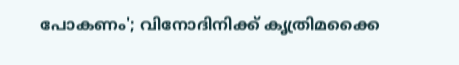പോകണം'; വിനോദിനിക്ക് കൃത്രിമക്കൈ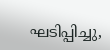ഘടിപ്പിച്ചു,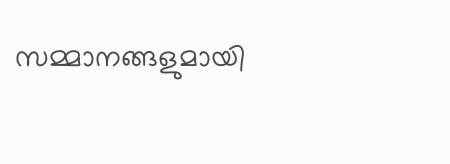സമ്മാനങ്ങളുമായി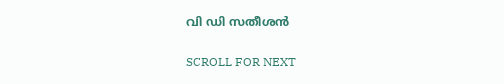വി ഡി സതീശന്‍

SCROLL FOR NEXT